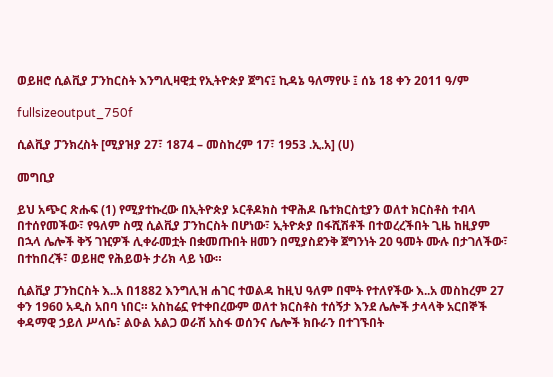ወይዘሮ ሲልቪያ ፓንከርስት እንግሊዛዊቷ የኢትዮጵያ ጀግና፤ ኪዳኔ ዓለማየሁ ፤ ሰኔ 18 ቀን 2011 ዓ/ም

fullsizeoutput_750f

ሲልቪያ ፓንክረስት [ሚያዝያ 27፣ 1874 – መስከረም 17፣ 1953 .ኢ.አ] (ሀ)

መግቢያ

ይህ አጭር ጽሑፍ (1) የሚያተኩረው በኢትዮጵያ ኦርቶዶክስ ተዋሕዶ ቤተክርስቲያን ወለተ ክርስቶስ ተብላ በተሰየመችው፣ የዓለም ስሟ ሲልቪያ ፓንከርስት በሆነው፣ ኢትዮጵያ በፋሺሽቶች በተወረረችበት ጊዜ ከዚያም በኋላ ሌሎች ቅኝ ገዢዎች ሊቀራመቷት በቋመጡበት ዘመን በሚያስደንቅ ጀግንነት 20 ዓመት ሙሉ በታገለችው፣ በተከበረች፣ ወይዘሮ የሕይወት ታሪክ ላይ ነው።

ሲልቪያ ፓንከርስት እ..አ በ1882 እንግሊዝ ሐገር ተወልዳ ከዚህ ዓለም በሞት የተለየችው እ..አ መስከረም 27 ቀን 1960 አዲስ አበባ ነበር። አስከሬኗ የተቀበረውም ወለተ ክርስቶስ ተሰኝታ እንደ ሌሎች ታላላቅ አርበኞች ቀዳማዊ ኃይለ ሥላሴ፣ ልዑል አልጋ ወራሽ አስፋ ወሰንና ሌሎች ክቡራን በተገኙበት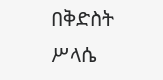በቅድስት ሥላሴ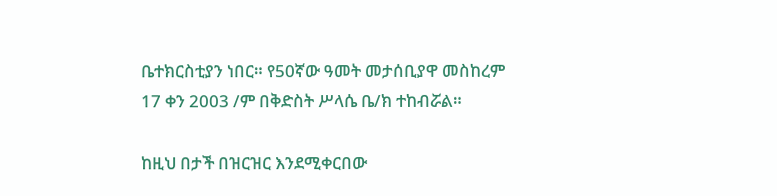ቤተክርስቲያን ነበር። የ50ኛው ዓመት መታሰቢያዋ መስከረም 17 ቀን 2003 /ም በቅድስት ሥላሴ ቤ/ክ ተከብሯል።

ከዚህ በታች በዝርዝር እንደሚቀርበው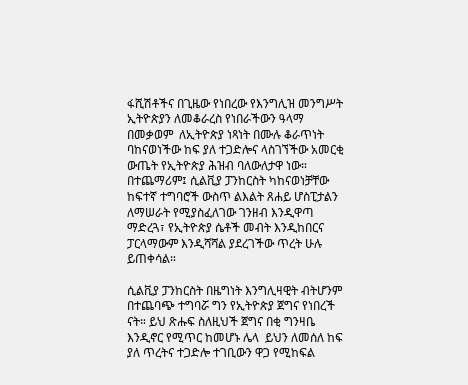ፋሺሽቶችና በጊዜው የነበረው የእንግሊዝ መንግሥት ኢትዮጵያን ለመቆራረስ የነበራችውን ዓላማ በመቃወም  ለኢትዮጵያ ነጻነት በሙሉ ቆራጥነት ባከናወነችው ከፍ ያለ ተጋድሎና ላስገኘችው አመርቂ ውጤት የኢትዮጵያ ሕዝብ ባለውለታዋ ነው። በተጨማሪም፤ ሲልቪያ ፓንከርስት ካከናወነቻቸው ከፍተኛ ተግባሮች ውስጥ ልእልት ጸሐይ ሆስፒታልን ለማሠራት የሚያስፈለገው ገንዘብ እንዲዋጣ ማድረጓ፣ የኢትዮጵያ ሴቶች መብት እንዲከበርና ፓርላማውም እንዲሻሻል ያደረገችው ጥረት ሁሉ ይጠቀሳል።

ሲልቪያ ፓንከርስት በዜግነት እንግሊዛዊት ብትሆንም በተጨባጭ ተግባሯ ግን የኢትዮጵያ ጀግና የነበረች ናት። ይህ ጽሑፍ ስለዚህች ጀግና በቂ ግንዛቤ እንዲኖር የሚጥር ከመሆኑ ሌላ  ይህን ለመሰለ ከፍ ያለ ጥረትና ተጋድሎ ተገቢውን ዋጋ የሚከፍል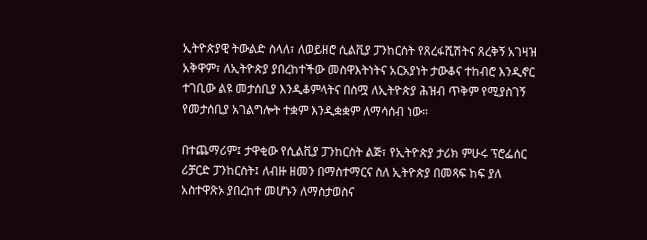ኢትዮጵያዊ ትውልድ ስላለ፣ ለወይዘሮ ሲልቪያ ፓንከርስት የጸረፋሺሽትና ጸረቅኝ አገዛዝ አቅዋም፣ ለኢትዮጵያ ያበረከተችው መስዋእትነትና አርአያነት ታውቆና ተከብሮ እንዲኖር ተገቢው ልዩ መታሰቢያ እንዲቆምላትና በስሟ ለኢትዮጵያ ሕዝብ ጥቅም የሚያስገኝ የመታሰቢያ አገልግሎት ተቋም እንዲቋቋም ለማሳሰብ ነው።

በተጨማሪም፤ ታዋቂው የሲልቪያ ፓንከርስት ልጅ፣ የኢትዮጵያ ታሪክ ምሁሩ ፕሮፌሰር ሪቻርድ ፓንከርስት፤ ለብዙ ዘመን በማስተማርና ስለ ኢትዮጵያ በመጻፍ ከፍ ያለ አስተዋጽኦ ያበረከተ መሆኑን ለማስታወስና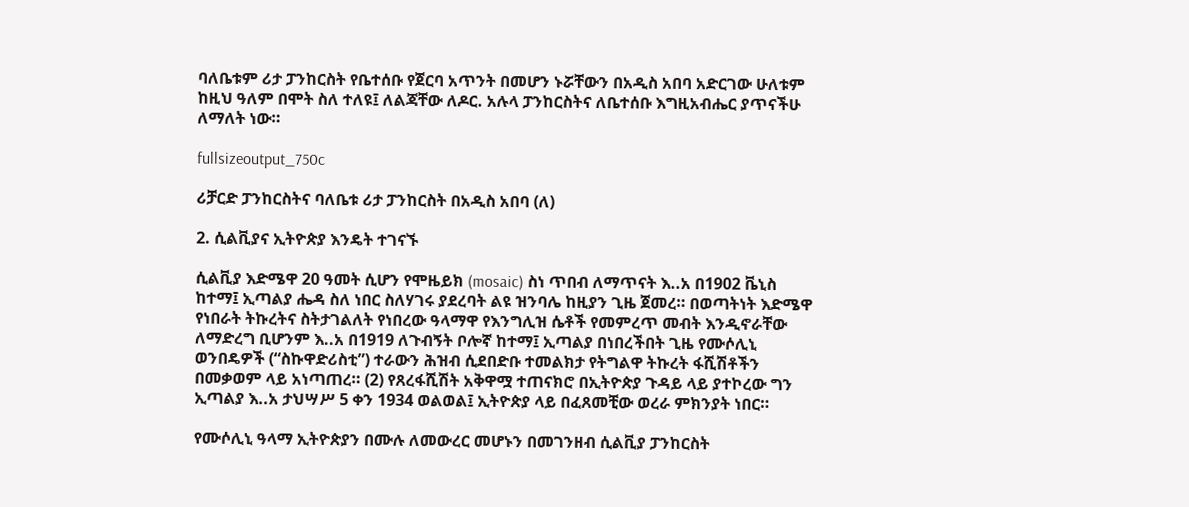ባለቤቱም ሪታ ፓንከርስት የቤተሰቡ የጀርባ አጥንት በመሆን ኑሯቸውን በአዲስ አበባ አድርገው ሁለቱም ከዚህ ዓለም በሞት ስለ ተለዩ፤ ለልጃቸው ለዶር. አሉላ ፓንከርስትና ለቤተሰቡ እግዚአብሔር ያጥናችሁ ለማለት ነው።

fullsizeoutput_750c

ሪቻርድ ፓንከርስትና ባለቤቱ ሪታ ፓንከርስት በአዲስ አበባ (ለ)

2. ሲልቪያና ኢትዮጵያ እንዴት ተገናኙ

ሲልቪያ እድሜዋ 20 ዓመት ሲሆን የሞዜይክ (mosaic) ስነ ጥበብ ለማጥናት እ..አ በ1902 ቬኒስ ከተማ፤ ኢጣልያ ሔዳ ስለ ነበር ስለሃገሩ ያደረባት ልዩ ዝንባሌ ከዚያን ጊዜ ጀመረ። በወጣትነት እድሜዋ የነበራት ትኩረትና ስትታገልለት የነበረው ዓላማዋ የእንግሊዝ ሴቶች የመምረጥ መብት እንዲኖራቸው ለማድረግ ቢሆንም እ..አ በ1919 ለጉብኝት ቦሎኛ ከተማ፤ ኢጣልያ በነበረችበት ጊዜ የሙሶሊኒ ወንበዴዎች (“ስኩዋድሪስቲ”) ተራውን ሕዝብ ሲደበድቡ ተመልክታ የትግልዋ ትኩረት ፋሺሽቶችን በመቃወም ላይ አነጣጠረ። (2) የጸረፋሺሽት አቅዋሟ ተጠናክሮ በኢትዮጵያ ጉዳይ ላይ ያተኮረው ግን ኢጣልያ እ..አ ታህሣሥ 5 ቀን 1934 ወልወል፤ ኢትዮጵያ ላይ በፈጸመቺው ወረራ ምክንያት ነበር።

የሙሶሊኒ ዓላማ ኢትዮጵያን በሙሉ ለመውረር መሆኑን በመገንዘብ ሲልቪያ ፓንከርስት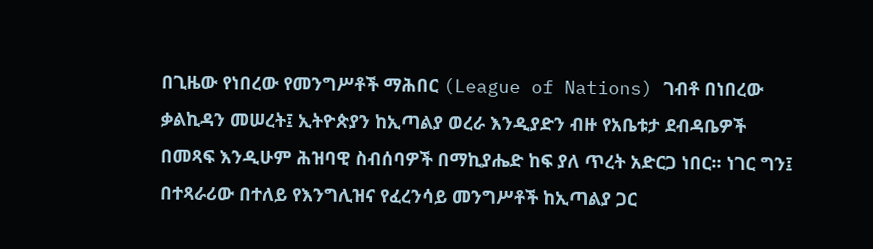በጊዜው የነበረው የመንግሥቶች ማሕበር (League of Nations) ገብቶ በነበረው ቃልኪዳን መሠረት፤ ኢትዮጵያን ከኢጣልያ ወረራ እንዲያድን ብዙ የአቤቱታ ደብዳቤዎች በመጻፍ እንዲሁም ሕዝባዊ ስብሰባዎች በማኪያሔድ ከፍ ያለ ጥረት አድርጋ ነበር። ነገር ግን፤ በተጻራሪው በተለይ የእንግሊዝና የፈረንሳይ መንግሥቶች ከኢጣልያ ጋር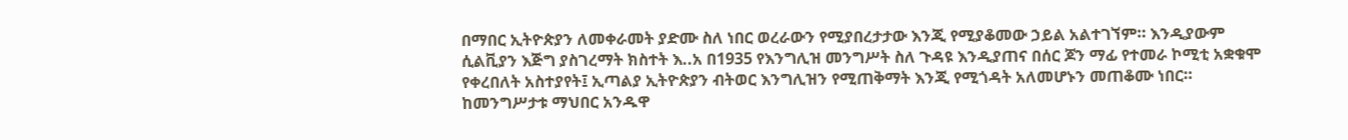በማበር ኢትዮጵያን ለመቀራመት ያድሙ ስለ ነበር ወረራውን የሚያበረታታው እንጂ የሚያቆመው ኃይል አልተገኘም። እንዲያውም ሲልቪያን እጅግ ያስገረማት ክስተት እ..አ በ1935 የእንግሊዝ መንግሥት ስለ ጉዳዩ እንዲያጠና በሰር ጆን ማፊ የተመራ ኮሚቲ አቋቁሞ የቀረበለት አስተያየት፤ ኢጣልያ ኢትዮጵያን ብትወር እንግሊዝን የሚጠቅማት እንጂ የሚጎዳት አለመሆኑን መጠቆሙ ነበር። ከመንግሥታቱ ማህበር አንዱዋ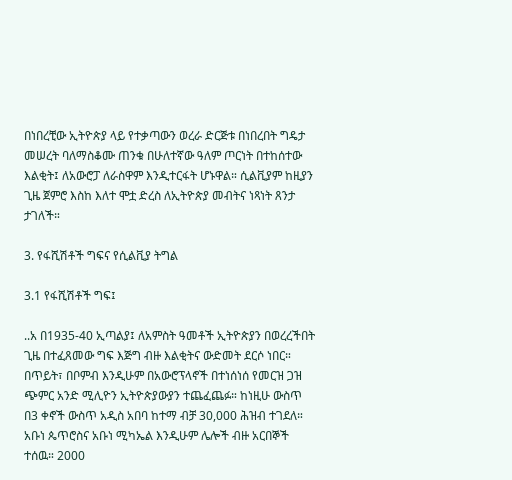በነበረቺው ኢትዮጵያ ላይ የተቃጣውን ወረራ ድርጅቱ በነበረበት ግዴታ መሠረት ባለማስቆሙ ጠንቁ በሁለተኛው ዓለም ጦርነት በተከሰተው እልቂት፤ ለአውሮፓ ለራስዋም እንዲተርፋት ሆኑዋል። ሲልቪያም ከዚያን ጊዜ ጀምሮ እስከ እለተ ሞቷ ድረስ ለኢትዮጵያ መብትና ነጻነት ጸንታ ታገለች።

3. የፋሺሽቶች ግፍና የሲልቪያ ትግል

3.1 የፋሺሽቶች ግፍ፤

..አ በ1935-40 ኢጣልያ፤ ለአምስት ዓመቶች ኢትዮጵያን በወረረችበት ጊዜ በተፈጸመው ግፍ እጅግ ብዙ እልቂትና ውድመት ደርሶ ነበር። በጥይት፣ በቦምብ እንዲሁም በአውሮፕላኖች በተነሰነሰ የመርዝ ጋዝ ጭምር አንድ ሚሊዮን ኢትዮጵያውያን ተጨፈጨፉ። ከነዚሁ ውስጥ በ3 ቀኖች ውስጥ አዲስ አበባ ከተማ ብቻ 30,000 ሕዝብ ተገደለ። አቡነ ጴጥሮስና አቡነ ሚካኤል እንዲሁም ሌሎች ብዙ አርበኞች ተሰዉ። 2000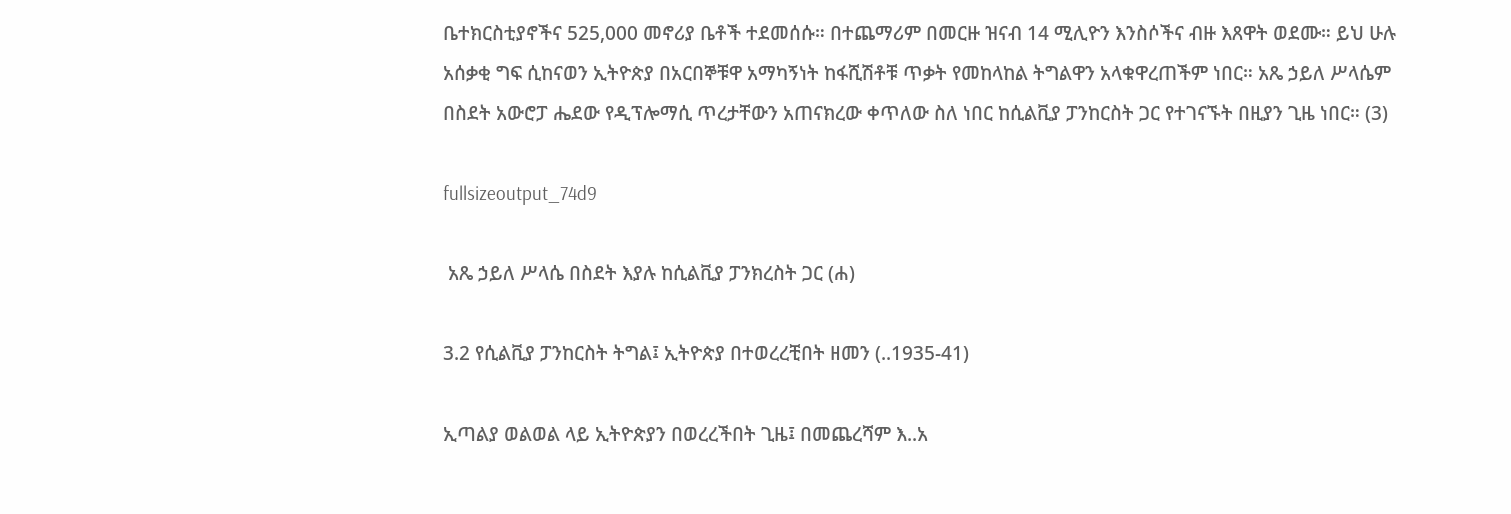ቤተክርስቲያኖችና 525,000 መኖሪያ ቤቶች ተደመሰሱ። በተጨማሪም በመርዙ ዝናብ 14 ሚሊዮን እንስሶችና ብዙ እጸዋት ወደሙ። ይህ ሁሉ አሰቃቂ ግፍ ሲከናወን ኢትዮጵያ በአርበኞቹዋ አማካኝነት ከፋሺሽቶቹ ጥቃት የመከላከል ትግልዋን አላቁዋረጠችም ነበር። አጼ ኃይለ ሥላሴም በስደት አውሮፓ ሔደው የዲፕሎማሲ ጥረታቸውን አጠናክረው ቀጥለው ስለ ነበር ከሲልቪያ ፓንከርስት ጋር የተገናኙት በዚያን ጊዜ ነበር። (3)

fullsizeoutput_74d9

 አጼ ኃይለ ሥላሴ በስደት እያሉ ከሲልቪያ ፓንክረስት ጋር (ሐ)

3.2 የሲልቪያ ፓንከርስት ትግል፤ ኢትዮጵያ በተወረረቺበት ዘመን (..1935-41)

ኢጣልያ ወልወል ላይ ኢትዮጵያን በወረረችበት ጊዜ፤ በመጨረሻም እ..አ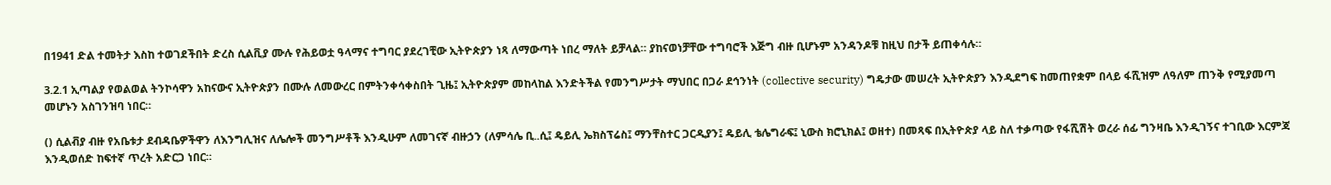በ1941 ድል ተመትታ እስከ ተወገደችበት ድረስ ሲልቪያ ሙሉ የሕይወቷ ዓላማና ተግባር ያደረገቺው ኢትዮጵያን ነጻ ለማውጣት ነበረ ማለት ይቻላል። ያከናወነቻቸው ተግባሮች እጅግ ብዙ ቢሆኑም አንዳንዶቹ ከዚህ በታች ይጠቀሳሉ።

3.2.1 ኢጣልያ የወልወል ትንኮሳዋን አከናውና ኢትዮጵያን በሙሉ ለመውረር በምትንቀሳቀስበት ጊዜ፤ ኢትዮጵያም መከላከል እንድትችል የመንግሥታት ማህበር በጋራ ደኅንነት (collective security) ግዴታው መሠረት ኢትዮጵያን እንዲደግፍ ከመጠየቋም በላይ ፋሺዝም ለዓለም ጠንቅ የሚያመጣ መሆኑን አስገንዝባ ነበር።

() ሲልቭያ ብዙ የአቤቱታ ደብዳቤዎችዋን ለእንግሊዝና ለሌሎች መንግሥቶች እንዲሁም ለመገናኛ ብዙኃን (ለምሳሌ ቢ..ሲ፤ ዴይሊ ኤክስፕሬስ፤ ማንቸስተር ጋርዲያን፤ ዴይሊ ቴሌግራፍ፤ ኒውስ ክሮኒክል፤ ወዘተ) በመጻፍ በኢትዮጵያ ላይ ስለ ተቃጣው የፋሺሽት ወረራ ሰፊ ግንዛቤ እንዲገኝና ተገቢው እርምጃ እንዲወሰድ ከፍተኛ ጥረት አድርጋ ነበር።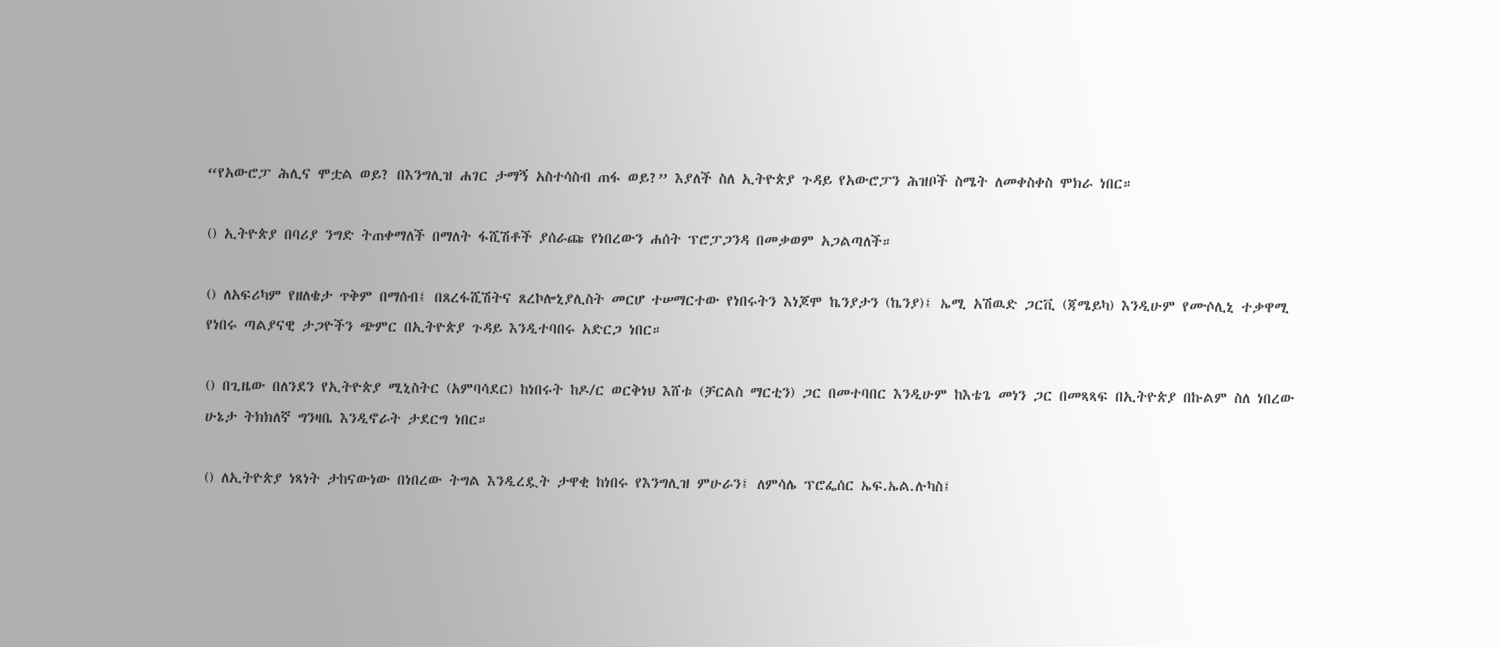“የአውሮፓ ሕሊና ሞቷል ወይ? በእንግሊዝ ሐገር ታማኝ አስተሳስብ ጠፋ ወይ?” እያለች ስለ ኢትዮጵያ ጉዳይ የአውሮፓን ሕዝቦች ስሜት ለመቀስቀስ ሞክራ ነበር።

() ኢትዮጵያ በባሪያ ንግድ ትጠቀማለች በማለት ፋሺሽቶች ያሰራጩ የነበረውን ሐሰት ፕሮፓጋንዳ በመቃወም አጋልጣለች።

() ለአፍሪካም የዘለቄታ ጥቅም በማሰብ፤ በጸረፋሺሽትና ጸረኮሎኒያሊስት መርሆ ተሠማርተው የነበሩትን እነጆሞ ኬንያታን (ኬንያ)፤ ኤሚ አሽዉድ ጋርቪ (ጃሜይካ) እንዲሁም የሙሶሊኒ ተቃዋሚ የነበሩ ጣልያናዊ ታጋዮችን ጭምር በኢትዮጵያ ጉዳይ እንዲተባበሩ አድርጋ ነበር።

() በጊዜው በለንደን የኢትዮጵያ ሚኒስትር (አምባሳደር) ከነበሩት ከዶ/ር ወርቅነህ እሸቱ (ቻርልስ ማርቲን) ጋር በመተባበር እንዲሁም ከእቴጌ መነን ጋር በመጻጻፍ በኢትዮጵያ በኩልም ስለ ነበረው ሁኔታ ትክክለኛ ግንዛቤ እንዲኖራት ታደርግ ነበር።

() ለኢትዮጵያ ነጻነት ታከናውነው በነበረው ትግል እንዲረዷት ታዋቂ ከነበሩ የእንግሊዝ ምሁራን፤ ለምሳሌ ፕሮፌሰር ኤፍ.ኤል.ሉካስ፤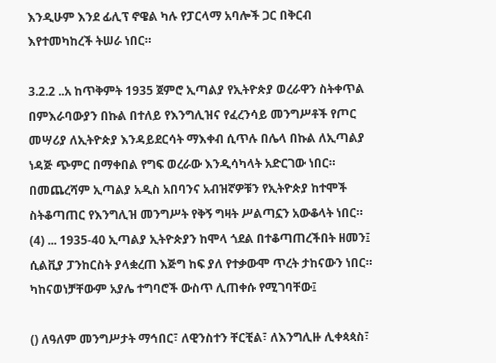እንዲሁም እንደ ፊሊፕ ኖዌል ካሉ የፓርላማ አባሎች ጋር በቅርብ እየተመካከረች ትሠራ ነበር።

3.2.2 ..አ ከጥቅምት 1935 ጀምሮ ኢጣልያ የኢትዮጵያ ወረራዋን ስትቀጥል በምእራባውያን በኩል በተለይ የእንግሊዝና የፈረንሳይ መንግሥቶች የጦር መሣሪያ ለኢትዮጵያ እንዳይደርሳት ማእቀብ ሲጥሉ በሌላ በኩል ለኢጣልያ ነዳጅ ጭምር በማቀበል የግፍ ወረራው እንዲሳካላት አድርገው ነበር። በመጨረሻም ኢጣልያ አዲስ አበባንና አብዝኛዎቹን የኢትዮጵያ ከተሞች ስትቆጣጠር የእንግሊዝ መንግሥት የቅኝ ግዛት ሥልጣኗን አውቆላት ነበር። (4) ... 1935-40 ኢጣልያ ኢትዮጵያን ከሞላ ጎደል በተቆጣጠረችበት ዘመን፤ ሲልቪያ ፓንከርስት ያላቋረጠ እጅግ ከፍ ያለ የተቃውሞ ጥረት ታከናውን ነበር። ካከናወነቻቸውም አያሌ ተግባሮች ውስጥ ሊጠቀሱ የሚገባቸው፤

() ለዓለም መንግሥታት ማኅበር፣ ለዊንስተን ቸርቺል፣ ለእንግሊዙ ሊቀጳጳስ፣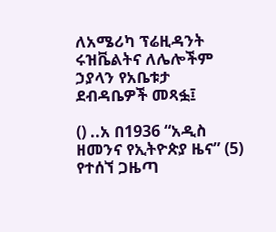ለአሜሪካ ፕሬዚዳንት ሩዝቬልትና ለሌሎችም ኃያላን የአቤቱታ ደብዳቤዎች መጻፏ፤

() ..አ በ1936 “አዲስ ዘመንና የኢትዮጵያ ዜና” (5) የተሰኘ ጋዜጣ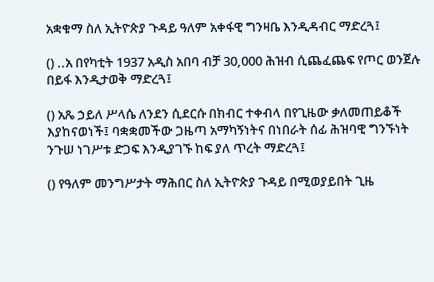አቋቁማ ስለ ኢትዮጵያ ጉዳይ ዓለም አቀፋዊ ግንዛቤ እንዲዳብር ማድረጓ፤

() ..አ በየካቲት 1937 አዲስ አበባ ብቻ 30,000 ሕዝብ ሲጨፈጨፍ የጦር ወንጀሉ በይፋ እንዲታወቅ ማድረጓ፤

() አጼ ኃይለ ሥላሴ ለንደን ሲደርሱ በክብር ተቀብላ በየጊዜው ቃለመጠይቆች እያከናወነች፤ ባቋቋመችው ጋዜጣ አማካኝነትና በነበራት ሰፊ ሕዝባዊ ግንኙነት ንጉሠ ነገሥቱ ድጋፍ እንዲያገኙ ከፍ ያለ ጥረት ማድረጓ፤

() የዓለም መንግሥታት ማሕበር ስለ ኢትዮጵያ ጉዳይ በሚወያይበት ጊዜ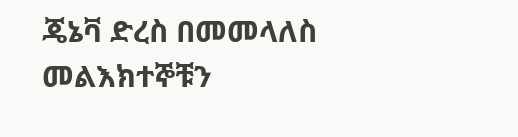ጄኔቫ ድረስ በመመላለስ መልእክተኞቹን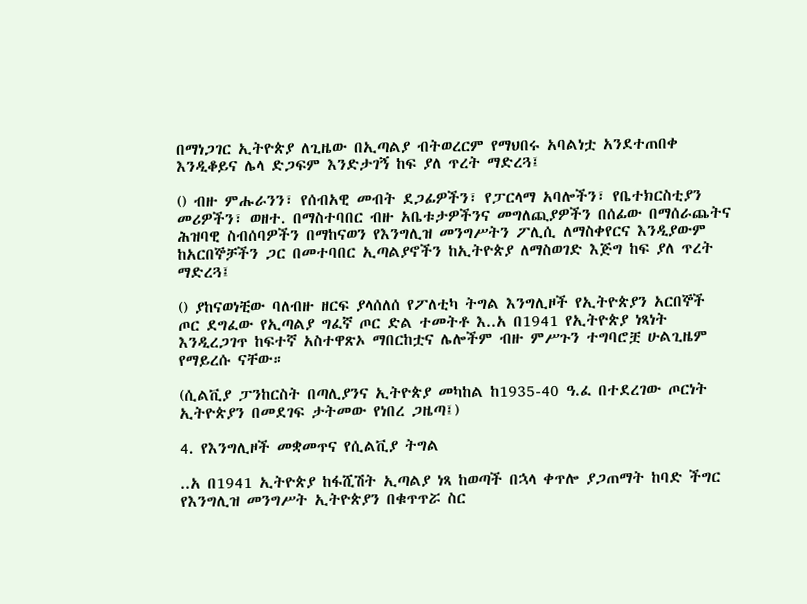በማነጋገር ኢትዮጵያ ለጊዜው በኢጣልያ ብትወረርም የማህበሩ አባልነቷ አንደተጠበቀ እንዲቆይና ሌላ ድጋፍም እንድታገኝ ከፍ ያለ ጥረት ማድረጓ፤

() ብዙ ምሑራንን፣ የሰብአዊ መብት ደጋፊዎችን፣ የፓርላማ አባሎችን፣ የቤተክርስቲያን መሪዎችን፣ ወዘተ. በማስተባበር ብዙ አቤቱታዎችንና መግለጪያዎችን በሰፊው በማሰራጨትና ሕዝባዊ ስብሰባዎችን በማከናወን የእንግሊዝ መንግሥትን ፖሊሲ ለማስቀየርና እንዲያውም ከአርበኞቻችን ጋር በመተባበር ኢጣልያኖችን ከኢትዮጵያ ለማስወገድ እጅግ ከፍ ያለ ጥረት ማድረጓ፤

() ያከናወነቺው ባለብዙ ዘርፍ ያላሰለሰ የፖለቲካ ትግል እንግሊዞች የኢትዮጵያን አርበኞች ጦር ደግፈው የኢጣልያ ግፈኛ ጦር ድል ተመትቶ እ..አ በ1941 የኢትዮጵያ ነጻነት እንዲረጋገጥ ከፍተኛ አስተዋጽኦ ማበርከቷና ሌሎችም ብዙ ምሥጉን ተግባሮቿ ሁልጊዜም የማይረሱ ናቸው።

(ሲልቪያ ፓንከርስት በጣሊያንና ኢትዮጵያ መካከል ከ1935-40 ዓ.ፈ በተደረገው ጦርነት ኢትዮጵያን በመደገፍ ታትመው የነበረ ጋዜጣ፤)

4. የእንግሊዞች መቋመጥና የሲልቪያ ትግል

..አ በ1941 ኢትዮጵያ ከፋሺሽት ኢጣልያ ነጻ ከወጣች በኋላ ቀጥሎ ያጋጠማት ከባድ ችግር የእንግሊዝ መንግሥት ኢትዮጵያን በቁጥጥሯ ስር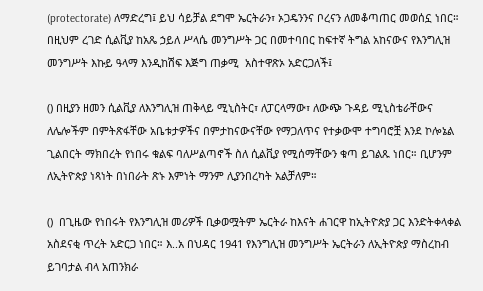(protectorate) ለማድረግ፤ ይህ ሳይቻል ደግሞ ኤርትራን፣ ኦጋዴንንና ቦረናን ለመቆጣጠር መወሰኗ ነበር። በዚህም ረገድ ሲልቪያ ከአጼ ኃይለ ሥላሴ መንግሥት ጋር በመተባበር ከፍተኛ ትግል አከናውና የእንግሊዝ መንግሥት እኩይ ዓላማ እንዲከሽፍ እጅግ ጠቃሚ  አስተዋጽኦ አድርጋለች፤

() በዚያን ዘመን ሲልቪያ ለእንግሊዝ ጠቅላይ ሚኒስትር፣ ለፓርላማው፣ ለውጭ ጉዳይ ሚኒስቴራቸውና ለሌሎችም በምትጽፋቸው አቤቱታዎችና በምታከናውናቸው የማጋለጥና የተቃውሞ ተግባሮቿ እንደ ኮሎኔል ጊልበርት ማክበረት የነበሩ ቁልፍ ባለሥልጣኖች ስለ ሲልቪያ የሚሰማቸውን ቁጣ ይገልጹ ነበር። ቢሆንም ለኢትዮጵያ ነጻነት በነበራት ጽኑ እምነት ማንም ሊያንበረካት አልቻለም።

()  በጊዜው የነበሩት የእንግሊዝ መሪዎች ቢቃወሟትም ኤርትራ ከእናት ሐገርዋ ከኢትዮጵያ ጋር እንድትቀላቀል አስደናቂ ጥረት አድርጋ ነበር። እ..አ በህዳር 1941 የእንግሊዝ መንግሥት ኤርትራን ለኢትዮጵያ ማስረከብ ይገባታል ብላ አጠንክራ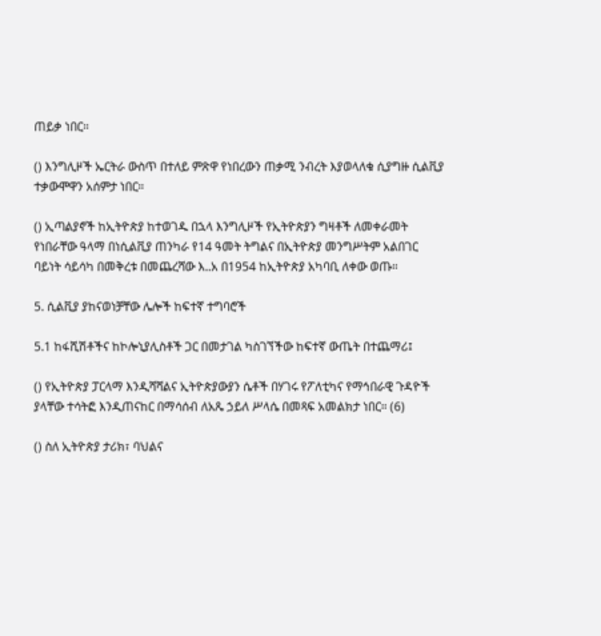ጠይቃ ነበር።

() እንግሊዞች ኤርትራ ውስጥ በተለይ ምጽዋ የነበረውን ጠቃሚ ንብረት እያወላለቁ ሲያግዙ ሲልቪያ ተቃውሞዋን አሰምታ ነበር።

() ኢጣልያኖች ከኢትዮጵያ ከተወገዱ በኋላ እንግሊዞች የኢትዮጵያን ግዛቶች ለመቀራመት የነበራቸው ዓላማ በነሲልቪያ ጠንካራ የ14 ዓመት ትግልና በኢትዮጵያ መንግሥትም አልበገር ባይነት ሳይሳካ በመቅረቱ በመጨረሻው እ..አ በ1954 ከኢትዮጵያ አካባቢ ለቀው ወጡ።

5. ሲልቪያ ያከናወነቻቸው ሌሎች ከፍተኛ ተግባሮች

5.1 ከፋሺሽቶችና ከኮሎኒያሊስቶች ጋር በመታገል ካስገኘችው ከፍተኛ ውጤት በተጨማሪ፤

() የኢትዮጵያ ፓርላማ እንዲሻሻልና ኢትዮጵያውያን ሴቶች በሃገሩ የፖለቲካና የማኅበራዊ ጉዳዮች ያላቸው ተሳትፎ እንዲጠናከር በማሳሰብ ለአጼ ኃይለ ሥላሴ በመጻፍ አመልክታ ነበር። (6)

() ስለ ኢትዮጵያ ታሪክ፣ ባህልና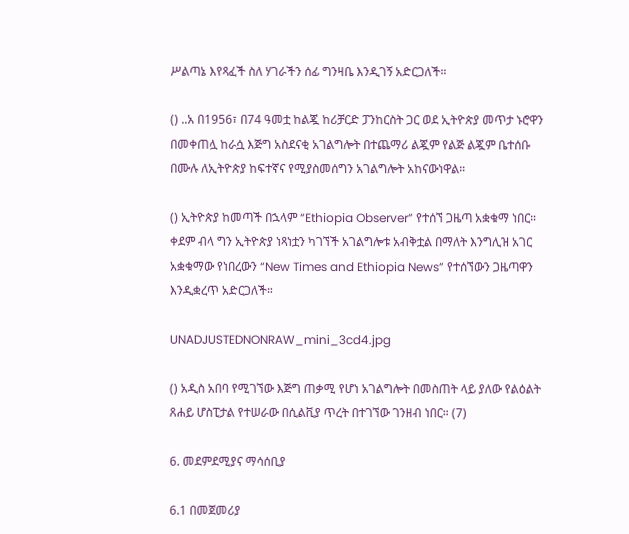ሥልጣኔ እየጻፈች ስለ ሃገራችን ሰፊ ግንዛቤ እንዲገኝ አድርጋለች።

() ..አ በ1956፣ በ74 ዓመቷ ከልጇ ከሪቻርድ ፓንከርስት ጋር ወደ ኢትዮጵያ መጥታ ኑሮዋን በመቀጠሏ ከራሷ እጅግ አስደናቂ አገልግሎት በተጨማሪ ልጇም የልጅ ልጇም ቤተሰቡ በሙሉ ለኢትዮጵያ ከፍተኛና የሚያስመሰግን አገልግሎት አከናውነዋል።

() ኢትዮጵያ ከመጣች በኋላም “Ethiopia Observer” የተሰኘ ጋዜጣ አቋቁማ ነበር። ቀደም ብላ ግን ኢትዮጵያ ነጻነቷን ካገኘች አገልግሎቱ አብቅቷል በማለት እንግሊዝ አገር አቋቁማው የነበረውን “New Times and Ethiopia News” የተሰኘውን ጋዜጣዋን እንዲቋረጥ አድርጋለች።

UNADJUSTEDNONRAW_mini_3cd4.jpg

() አዲስ አበባ የሚገኘው እጅግ ጠቃሚ የሆነ አገልግሎት በመስጠት ላይ ያለው የልዕልት ጸሐይ ሆስፒታል የተሠራው በሲልቪያ ጥረት በተገኘው ገንዘብ ነበር። (7)

6. መደምደሚያና ማሳሰቢያ

6.1 በመጀመሪያ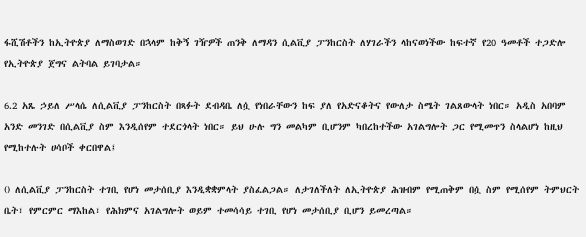ፋሺሽቶችን ከኢትዮጵያ ለማስወገድ በኋላም ከቅኝ ገዥዎች ጠንቅ ለማዳን ሲልቪያ ፓንከርስት ለሃገራችን ላከናወነችው ከፍተኛ የ20 ዓመቶች ተጋድሎ የኢትዮጵያ ጀግና ልትባል ይገባታል።

6.2 አጼ ኃይለ ሥላሴ ለሲልቪያ ፓንከርስት በጻፉት ደብዳቤ ለሷ የነበራቸውን ከፍ ያለ የአድናቆትና የውለታ ስሜት ገልጸውላት ነበር። አዲስ አበባም አንድ መንገድ በሲልቪያ ስም እንዲሰየም ተደርጎላት ነበር። ይህ ሁሉ ግን መልካም ቢሆንም ካበረከተችው አገልግሎት ጋር የሚመጥን ስላልሆነ ከዚህ የሚከተሉት ሀሳቦች ቀርበዋል፤

() ለሲልቪያ ፓንከርስት ተገቢ የሆነ መታሰቢያ እንዲቋቋምላት ያስፈልጋል። ለታገለችለት ለኢትዮጵያ ሕዝብም የሚጠቅም በሷ ስም የሚሰየም ትምህርት ቤት፣ የምርምር ማእከል፣ የሕክምና አገልግሎት ወይም ተመሳሳይ ተገቢ የሆነ መታሰቢያ ቢሆን ይመረጣል።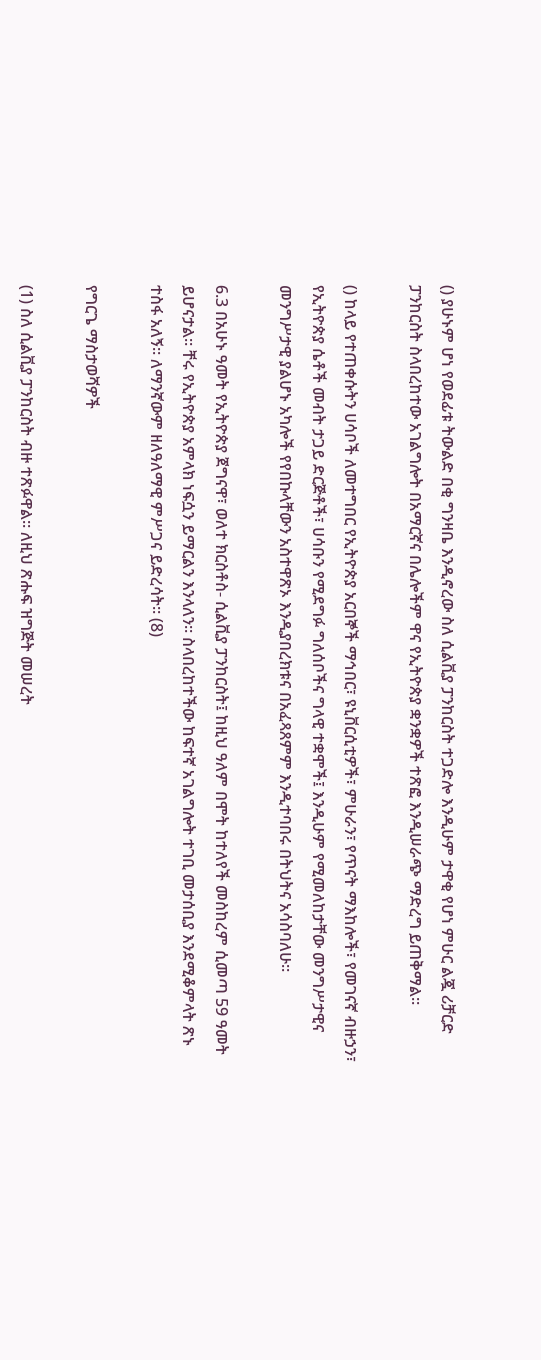() ያሁኑም ሆነ የወደፊቱ ትውልድ በቂ ግንዛቤ እንዲኖረው ስለ ሲልቪያ ፓንከርስት ተጋድሎ እንዲሁም ታዋቂ የሆነ ምሁር ልጇ ሪቻርድ ፓንከርስት ስላበረከተው አገልግሎት በአማርኛና በሌሎችም ዋና የኢትዮጵያ ቋንቋዎች ተጽፎ እንዲሠራጭ ማድረግ ይጠቅማል።

() ከላይ የተጠቀሱትን ሀሳቦች ለመተግበር የኢትዮጵያ አርበኞች ማኅበር፣ ዩኒቨርሲቲዎች፣ ምሁራን፣ የጥናት ማእከሎች፣ የመገናኛ ብዙኃን፣ የኢትዮጵያ ሴቶች መብት ታጋይ ድርጅቶች፣ ሀሳቡን የሚደግፉ ግለሰቦችና ግላዊ ተቋሞች፤ እንዲሁም የሚመለከታቸው መንግሥታዊና መንግሥታዊ ያልሆኑ አካሎች የየበኩላቸውን አስተዋጽኦ እንዲያበረክቱና በአፈጻጸምም እንዲተባበሩ በትህትና አሳስባለሁ።

6.3 በአሁኑ ዓመት የኢትዮጵያ ጀግናዋ፣ ወለተ ክርስቶስ- ሲልቪያ ፓንከርስት፤ ከዚህ ዓለም በሞት ከተለየች መስከረም ሲመጣ 59 ዓመት ይሆናታል። ቸሩ የኢትዮጵያ አምላክ ነፍሷን ይማርልን እንላለን። ስላበረከተችው ከፍተኛ አገልግሎት ተገቢ መታሰቢያ እንደሚቆምላት ጽኑ ተስፋ አለኝ። ለማንኛውም ዘለዓለማዊ ምሥጋና ይድረሳት። (8)

የግርጌ ማስታወሻዎች

(1) ስለ ሲልቪያ ፓንከርስት ብዙ ተጽፉዋል። ለዚህ ጽሑፍ ዝግጅት መሠረት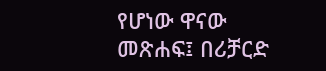የሆነው ዋናው መጽሐፍ፤ በሪቻርድ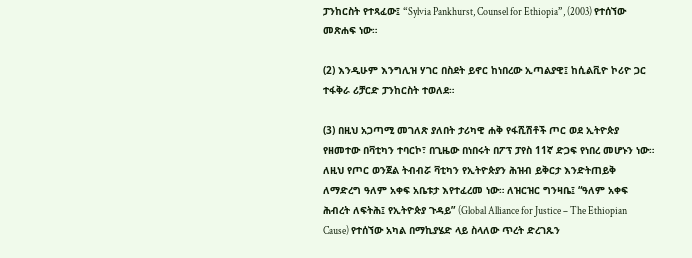ፓንከርስት የተጻፈው፤ “Sylvia Pankhurst, Counsel for Ethiopia”, (2003) የተሰኘው መጽሐፍ ነው።

(2) እንዲሁም እንግሊዝ ሃገር በስደት ይኖር ከነበረው ኢጣልያዊ፤ ከሲልቪዮ ኮሪዮ ጋር ተፋቅራ ሪቻርድ ፓንከርስት ተወለደ።

(3) በዚህ አጋጣሚ መገለጽ ያለበት ታሪካዊ ሐቅ የፋሺሽቶች ጦር ወደ ኢትዮጵያ የዘመተው በቫቲካን ተባርኮ፣ በጊዜው በነበሩት በፖፕ ፓየስ 11ኛ ድጋፍ የነበረ መሆኑን ነው። ለዚህ የጦር ወንጀል ትብብሯ ቫቲካን የኢትዮጵያን ሕዝብ ይቅርታ እንድትጠይቅ ለማድረግ ዓለም አቀፍ አቤቱታ እየተፈረመ ነው። ለዝርዝር ግንዛቤ፤ “ዓለም አቀፍ ሕብረት ለፍትሕ፤ የኢትዮጵያ ጉዳይ” (Global Alliance for Justice – The Ethiopian Cause) የተሰኘው አካል በማኪያሄድ ላይ ስላለው ጥረት ድረገጹን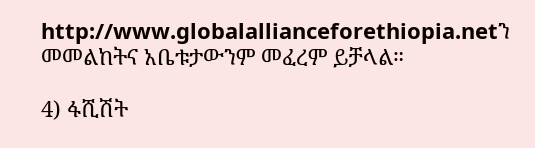http://www.globalallianceforethiopia.netን መመልከትና አቤቱታውንም መፈረም ይቻላል።

4) ፋሺሽት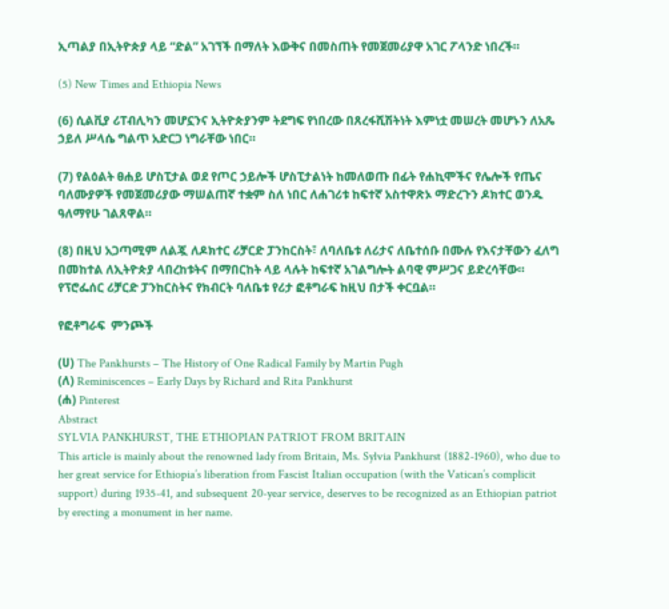ኢጣልያ በኢትዮጵያ ላይ “ድል” አገኘች በማለት እውቅና በመስጠት የመጀመሪያዋ አገር ፖላንድ ነበረች።

(5) New Times and Ethiopia News

(6) ሲልቪያ ሪፐብሊካን መሆኗንና ኢትዮጵያንም ትደግፍ የነበረው በጸረፋሺሽትነት እምነቷ መሠረት መሆኑን ለአጼ ኃይለ ሥላሴ ግልጥ አድርጋ ነግራቸው ነበር።

(7) የልዕልት ፀሐይ ሆስፒታል ወደ የጦር ኃይሎች ሆስፒታልነት ከመለወጡ በፊት የሐኪሞችና የሌሎች የጤና ባለሙያዎች የመጀመሪያው ማሠልጠኛ ተቋም ስለ ነበር ለሐገሪቱ ከፍተኛ አስተዋጽኦ ማድረጉን ዶክተር ወንዱ ዓለማየሁ ገልጸዋል።

(8) በዚህ አጋጣሚም ለልጇ ለዶክተር ሪቻርድ ፓንከርስት፣ ለባለቤቱ ለሪታና ለቤተሰቡ በሙሉ የእናታቸውን ፈለግ በመከተል ለኢትዮጵያ ላበረከቱትና በማበርከት ላይ ላሉት ከፍተኛ አገልግሎት ልባዊ ምሥጋና ይድረሳቸው። የፕሮፌሰር ሪቻርድ ፓንከርስትና የክብርት ባለቤቱ የሪታ ፎቶግራፍ ከዚህ በታች ቀርቧል።

የፎቶግራፍ  ምንጮች

(ሀ) The Pankhursts – The History of One Radical Family by Martin Pugh
(ለ) Reminiscences – Early Days by Richard and Rita Pankhurst
(ሐ) Pinterest
Abstract
SYLVIA PANKHURST, THE ETHIOPIAN PATRIOT FROM BRITAIN
This article is mainly about the renowned lady from Britain, Ms. Sylvia Pankhurst (1882-1960), who due to her great service for Ethiopia’s liberation from Fascist Italian occupation (with the Vatican’s complicit support) during 1935-41, and subsequent 20-year service, deserves to be recognized as an Ethiopian patriot by erecting a monument in her name.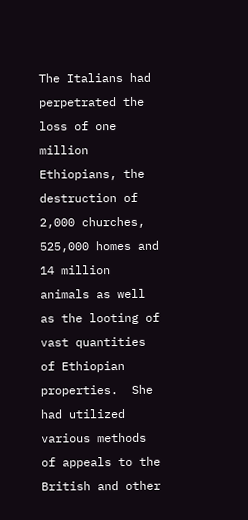The Italians had perpetrated the loss of one million Ethiopians, the destruction of 2,000 churches, 525,000 homes and 14 million animals as well as the looting of vast quantities of Ethiopian properties.  She had utilized various methods of appeals to the British and other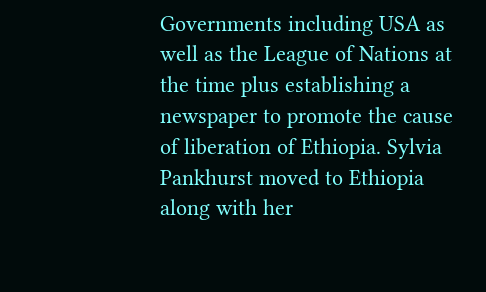Governments including USA as well as the League of Nations at the time plus establishing a newspaper to promote the cause of liberation of Ethiopia. Sylvia Pankhurst moved to Ethiopia along with her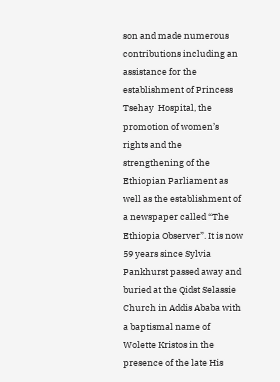son and made numerous contributions including an assistance for the establishment of Princess Tsehay  Hospital, the promotion of women’s rights and the strengthening of the Ethiopian Parliament as well as the establishment of a newspaper called “The Ethiopia Observer”. It is now 59 years since Sylvia Pankhurst passed away and buried at the Qidst Selassie Church in Addis Ababa with a baptismal name of Wolette Kristos in the presence of the late His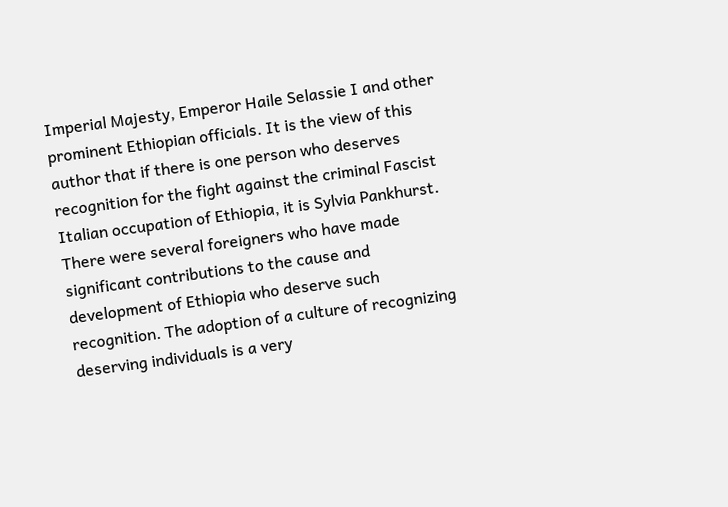Imperial Majesty, Emperor Haile Selassie I and other prominent Ethiopian officials. It is the view of this author that if there is one person who deserves recognition for the fight against the criminal Fascist Italian occupation of Ethiopia, it is Sylvia Pankhurst. There were several foreigners who have made significant contributions to the cause and development of Ethiopia who deserve such recognition. The adoption of a culture of recognizing deserving individuals is a very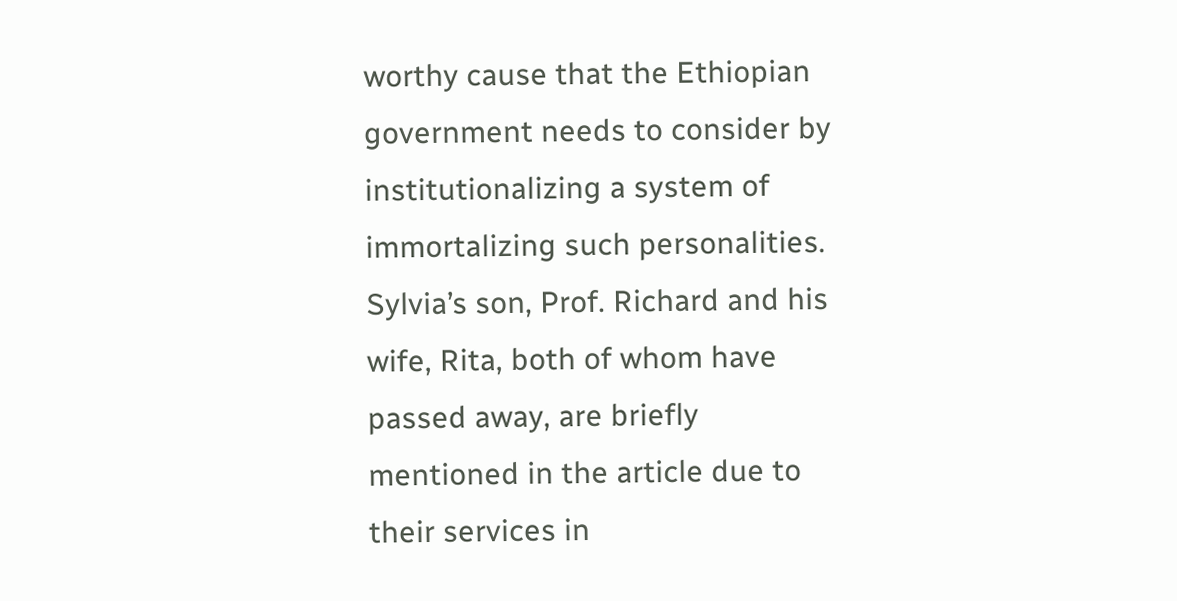worthy cause that the Ethiopian government needs to consider by institutionalizing a system of immortalizing such personalities. Sylvia’s son, Prof. Richard and his wife, Rita, both of whom have passed away, are briefly mentioned in the article due to their services in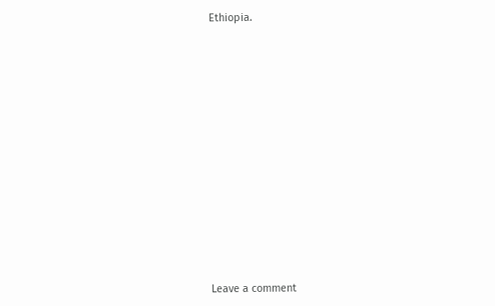Ethiopia.

















Leave a comment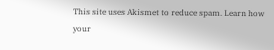This site uses Akismet to reduce spam. Learn how your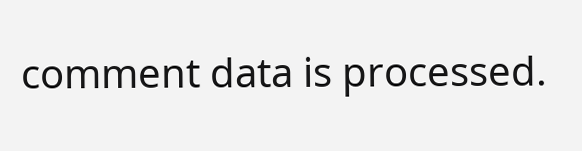comment data is processed.